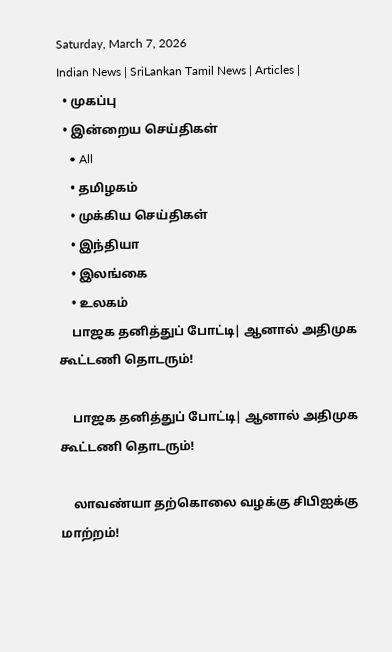Saturday, March 7, 2026
Indian News | SriLankan Tamil News | Articles |
  • முகப்பு
  • இன்றைய செய்திகள்
    • All
    • தமிழகம்
    • முக்கிய செய்திகள்
    • இந்தியா
    • இலங்கை
    • உலகம்
    பாஜக தனித்துப் போட்டி| ஆனால் அதிமுக கூட்டணி தொடரும்!

    பாஜக தனித்துப் போட்டி| ஆனால் அதிமுக கூட்டணி தொடரும்!

    லாவண்யா தற்கொலை வழக்கு சிபிஐக்கு மாற்றம்!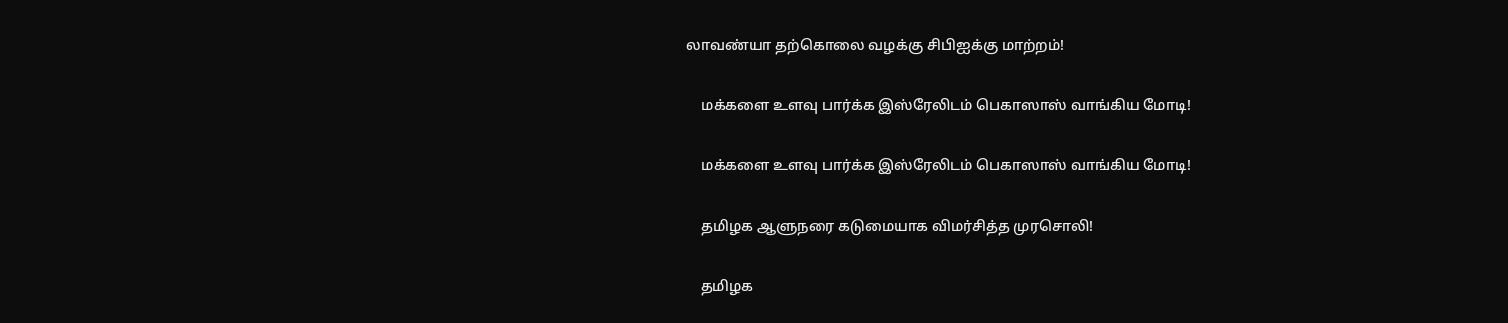லாவண்யா தற்கொலை வழக்கு சிபிஐக்கு மாற்றம்!

    மக்களை உளவு பார்க்க இஸ்ரேலிடம் பெகாஸாஸ் வாங்கிய மோடி!

    மக்களை உளவு பார்க்க இஸ்ரேலிடம் பெகாஸாஸ் வாங்கிய மோடி!

    தமிழக ஆளுநரை கடுமையாக விமர்சித்த முரசொலி!

    தமிழக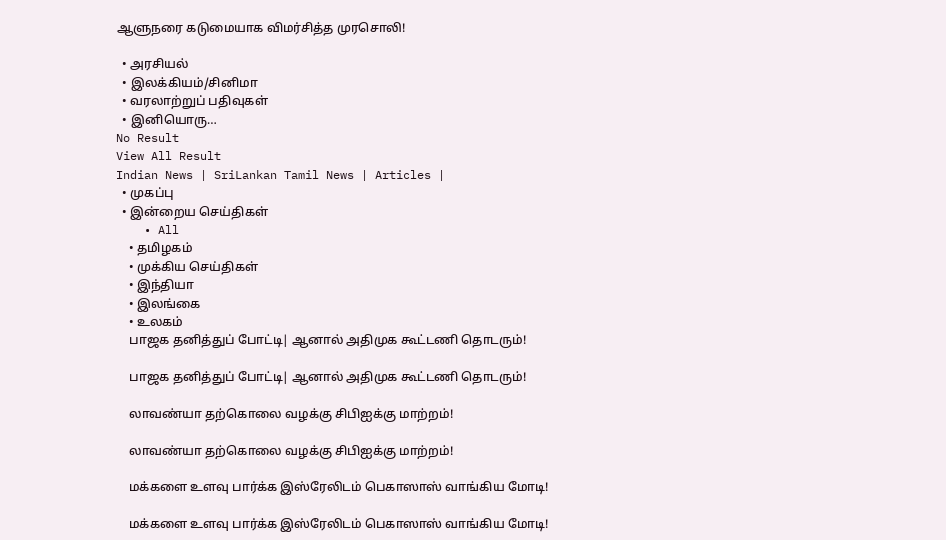ஆளுநரை கடுமையாக விமர்சித்த முரசொலி!

  • அரசியல்
  • இலக்கியம்/சினிமா
  • வரலாற்றுப் பதிவுகள்
  • இனியொரு…
No Result
View All Result
Indian News | SriLankan Tamil News | Articles |
  • முகப்பு
  • இன்றைய செய்திகள்
    • All
    • தமிழகம்
    • முக்கிய செய்திகள்
    • இந்தியா
    • இலங்கை
    • உலகம்
    பாஜக தனித்துப் போட்டி| ஆனால் அதிமுக கூட்டணி தொடரும்!

    பாஜக தனித்துப் போட்டி| ஆனால் அதிமுக கூட்டணி தொடரும்!

    லாவண்யா தற்கொலை வழக்கு சிபிஐக்கு மாற்றம்!

    லாவண்யா தற்கொலை வழக்கு சிபிஐக்கு மாற்றம்!

    மக்களை உளவு பார்க்க இஸ்ரேலிடம் பெகாஸாஸ் வாங்கிய மோடி!

    மக்களை உளவு பார்க்க இஸ்ரேலிடம் பெகாஸாஸ் வாங்கிய மோடி!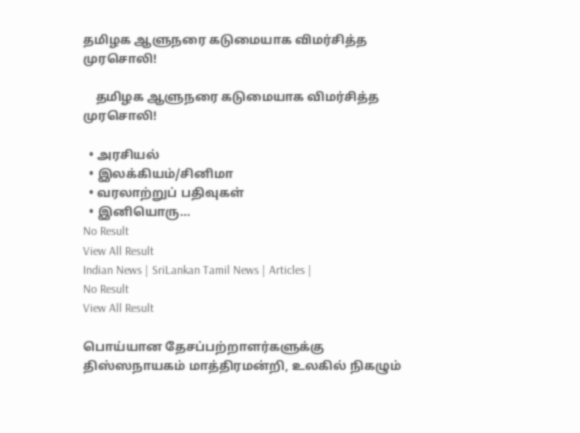தமிழக ஆளுநரை கடுமையாக விமர்சித்த முரசொலி!

    தமிழக ஆளுநரை கடுமையாக விமர்சித்த முரசொலி!

  • அரசியல்
  • இலக்கியம்/சினிமா
  • வரலாற்றுப் பதிவுகள்
  • இனியொரு…
No Result
View All Result
Indian News | SriLankan Tamil News | Articles |
No Result
View All Result

பொய்யான தேசப்பற்றாளர்களுக்கு திஸ்ஸநாயகம் மாத்திரமன்றி, உலகில் நிகழும்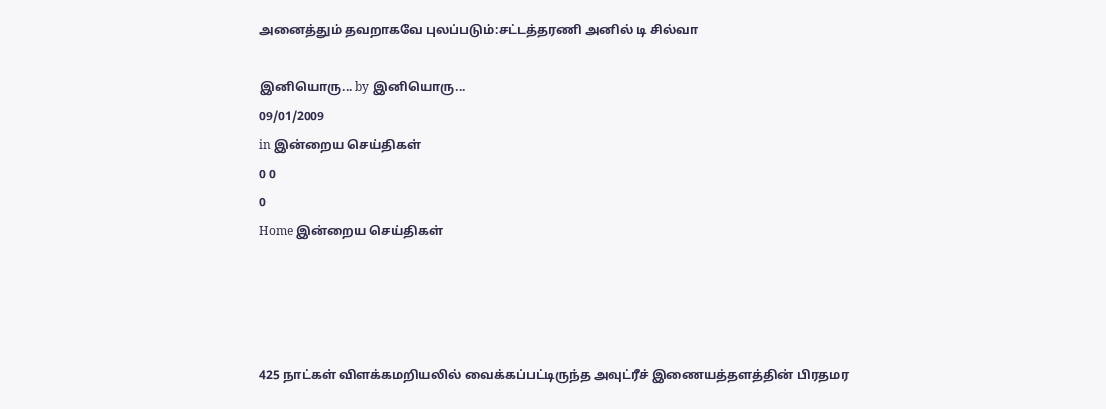அனைத்தும் தவறாகவே புலப்படும்:சட்டத்தரணி அனில் டி சில்வா

இனியொரு... by இனியொரு...
09/01/2009
in இன்றைய செய்திகள்
0 0
0
Home இன்றைய செய்திகள்




425 நாட்கள் விளக்கமறியலில் வைக்கப்பட்டிருந்த அவுட்ரீச் இணையத்தளத்தின் பிரதமர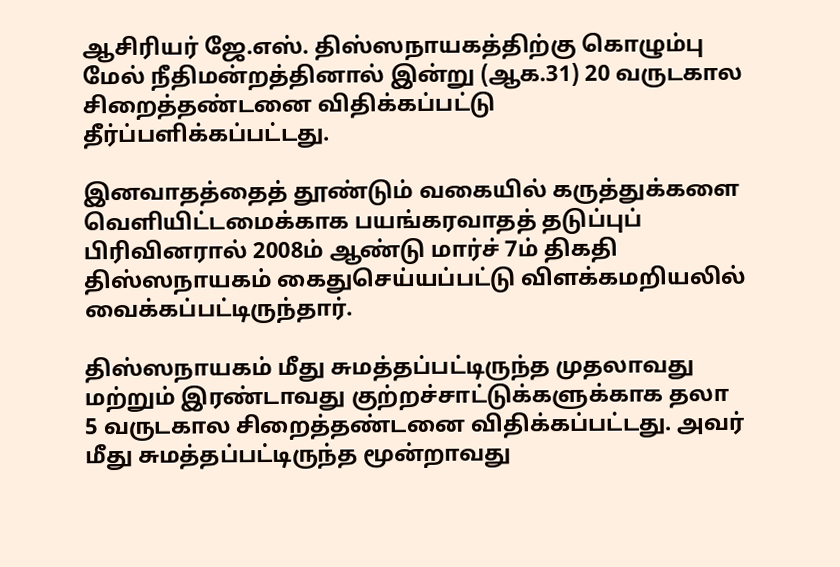ஆசிரியர் ஜே.எஸ். திஸ்ஸநாயகத்திற்கு கொழும்பு மேல் நீதிமன்றத்தினால் இன்று (ஆக.31) 20 வருடகால சிறைத்தண்டனை விதிக்கப்பட்டு தீர்ப்பளிக்கப்பட்டது.

இனவாதத்தைத் தூண்டும் வகையில் கருத்துக்களை வெளியிட்டமைக்காக பயங்கரவாதத் தடுப்புப் பிரிவினரால் 2008ம் ஆண்டு மார்ச் 7ம் திகதி திஸ்ஸநாயகம் கைதுசெய்யப்பட்டு விளக்கமறியலில் வைக்கப்பட்டிருந்தார்.

திஸ்ஸநாயகம் மீது சுமத்தப்பட்டிருந்த முதலாவது மற்றும் இரண்டாவது குற்றச்சாட்டுக்களுக்காக தலா 5 வருடகால சிறைத்தண்டனை விதிக்கப்பட்டது. அவர் மீது சுமத்தப்பட்டிருந்த மூன்றாவது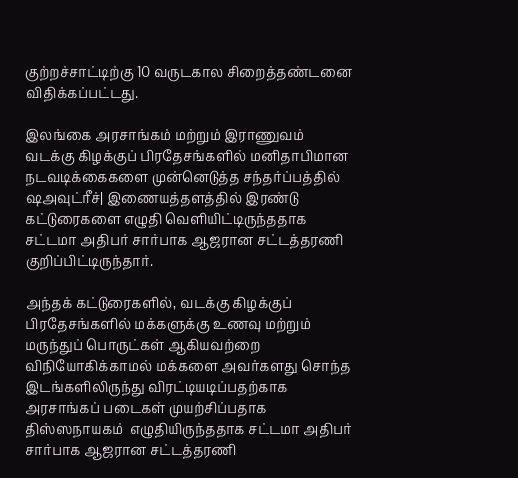குற்றச்சாட்டிற்கு 10 வருடகால சிறைத்தண்டனை விதிக்கப்பட்டது.

இலங்கை அரசாங்கம் மற்றும் இராணுவம் வடக்கு கிழக்குப் பிரதேசங்களில் மனிதாபிமான நடவடிக்கைகளை முன்னெடுத்த சந்தர்ப்பத்தில் ஷஅவுட்ரீச்| இணையத்தளத்தில் இரண்டு கட்டுரைகளை எழுதி வெளியிட்டிருந்ததாக சட்டமா அதிபர் சார்பாக ஆஜரான சட்டத்தரணி குறிப்பிட்டிருந்தார்.

அந்தக் கட்டுரைகளில், வடக்கு கிழக்குப் பிரதேசங்களில் மக்களுக்கு உணவு மற்றும் மருந்துப் பொருட்கள் ஆகியவற்றை விநியோகிக்காமல் மக்களை அவர்களது சொந்த இடங்களிலிருந்து விரட்டியடிப்பதற்காக அரசாங்கப் படைகள் முயற்சிப்பதாக திஸ்ஸநாயகம்  எழுதியிருந்ததாக சட்டமா அதிபர் சார்பாக ஆஜரான சட்டத்தரணி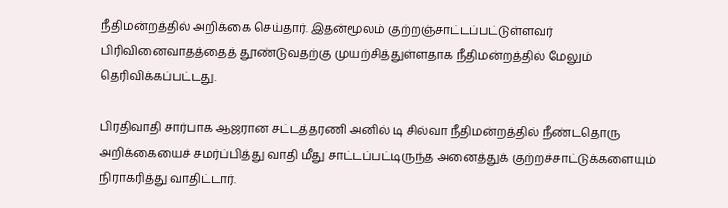நீதிமன்றத்தில் அறிக்கை செய்தார். இதன்மூலம் குற்றஞ்சாட்டப்பட்டுள்ளவர் பிரிவினைவாதத்தைத் தூண்டுவதற்கு முயற்சித்துள்ளதாக நீதிமன்றத்தில் மேலும் தெரிவிக்கப்பட்டது.

பிரதிவாதி சார்பாக ஆஜரான சட்டத்தரணி அனில் டி சில்வா நீதிமன்றத்தில் நீண்டதொரு அறிக்கையைச் சமர்ப்பித்து வாதி மீது சாட்டப்பட்டிருந்த அனைத்துக் குற்றச்சாட்டுக்களையும் நிராகரித்து வாதிட்டார்.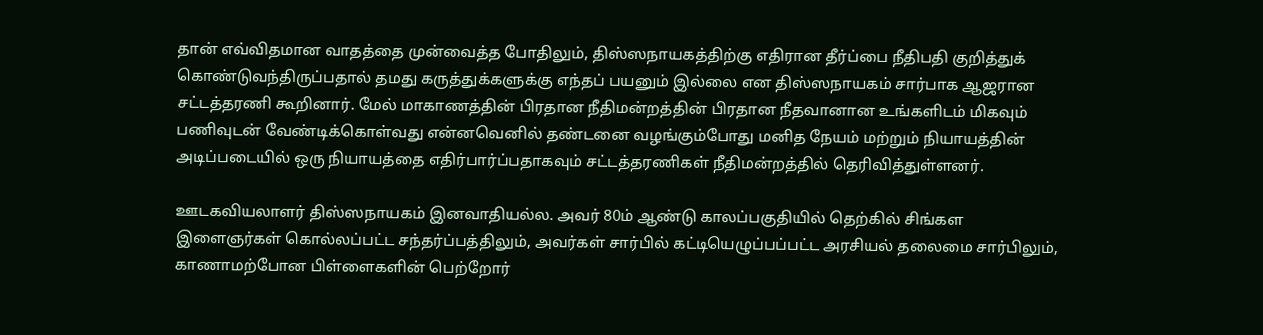தான் எவ்விதமான வாதத்தை முன்வைத்த போதிலும், திஸ்ஸநாயகத்திற்கு எதிரான தீர்ப்பை நீதிபதி குறித்துக் கொண்டுவந்திருப்பதால் தமது கருத்துக்களுக்கு எந்தப் பயனும் இல்லை என திஸ்ஸநாயகம் சார்பாக ஆஜரான சட்டத்தரணி கூறினார். மேல் மாகாணத்தின் பிரதான நீதிமன்றத்தின் பிரதான நீதவானான உங்களிடம் மிகவும் பணிவுடன் வேண்டிக்கொள்வது என்னவெனில் தண்டனை வழங்கும்போது மனித நேயம் மற்றும் நியாயத்தின் அடிப்படையில் ஒரு நியாயத்தை எதிர்பார்ப்பதாகவும் சட்டத்தரணிகள் நீதிமன்றத்தில் தெரிவித்துள்ளனர்.

ஊடகவியலாளர் திஸ்ஸநாயகம் இனவாதியல்ல. அவர் 80ம் ஆண்டு காலப்பகுதியில் தெற்கில் சிங்கள இளைஞர்கள் கொல்லப்பட்ட சந்தர்ப்பத்திலும், அவர்கள் சார்பில் கட்டியெழுப்பப்பட்ட அரசியல் தலைமை சார்பிலும், காணாமற்போன பிள்ளைகளின் பெற்றோர்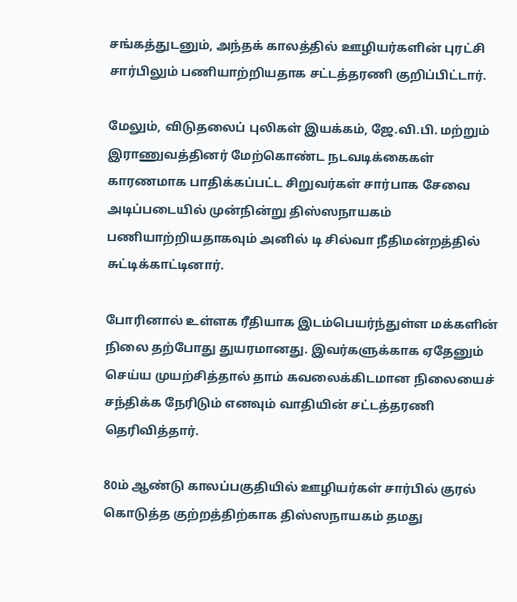சங்கத்துடனும், அந்தக் காலத்தில் ஊழியர்களின் புரட்சி சார்பிலும் பணியாற்றியதாக சட்டத்தரணி குறிப்பிட்டார்.

மேலும், விடுதலைப் புலிகள் இயக்கம், ஜே.வி.பி. மற்றும் இராணுவத்தினர் மேற்கொண்ட நடவடிக்கைகள் காரணமாக பாதிக்கப்பட்ட சிறுவர்கள் சார்பாக சேவை அடிப்படையில் முன்நின்று திஸ்ஸநாயகம் பணியாற்றியதாகவும் அனில் டி சில்வா நீதிமன்றத்தில் சுட்டிக்காட்டினார்.

போரினால் உள்ளக ரீதியாக இடம்பெயர்ந்துள்ள மக்களின் நிலை தற்போது துயரமானது. இவர்களுக்காக ஏதேனும் செய்ய முயற்சித்தால் தாம் கவலைக்கிடமான நிலையைச் சந்திக்க நேரிடும் எனவும் வாதியின் சட்டத்தரணி தெரிவித்தார்.

80ம் ஆண்டு காலப்பகுதியில் ஊழியர்கள் சார்பில் குரல் கொடுத்த குற்றத்திற்காக திஸ்ஸநாயகம் தமது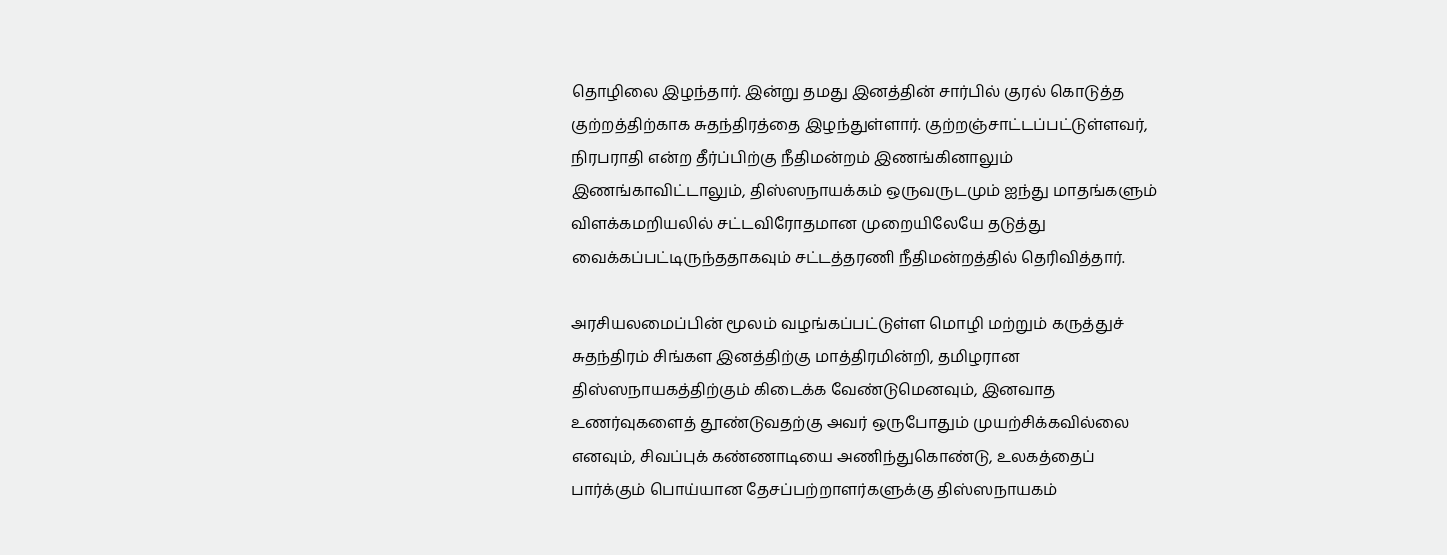தொழிலை இழந்தார். இன்று தமது இனத்தின் சார்பில் குரல் கொடுத்த குற்றத்திற்காக சுதந்திரத்தை இழந்துள்ளார். குற்றஞ்சாட்டப்பட்டுள்ளவர், நிரபராதி என்ற தீர்ப்பிற்கு நீதிமன்றம் இணங்கினாலும் இணங்காவிட்டாலும், திஸ்ஸநாயக்கம் ஒருவருடமும் ஐந்து மாதங்களும் விளக்கமறியலில் சட்டவிரோதமான முறையிலேயே தடுத்து வைக்கப்பட்டிருந்ததாகவும் சட்டத்தரணி நீதிமன்றத்தில் தெரிவித்தார்.

அரசியலமைப்பின் மூலம் வழங்கப்பட்டுள்ள மொழி மற்றும் கருத்துச் சுதந்திரம் சிங்கள இனத்திற்கு மாத்திரமின்றி, தமிழரான திஸ்ஸநாயகத்திற்கும் கிடைக்க வேண்டுமெனவும், இனவாத உணர்வுகளைத் தூண்டுவதற்கு அவர் ஒருபோதும் முயற்சிக்கவில்லை எனவும், சிவப்புக் கண்ணாடியை அணிந்துகொண்டு, உலகத்தைப் பார்க்கும் பொய்யான தேசப்பற்றாளர்களுக்கு திஸ்ஸநாயகம்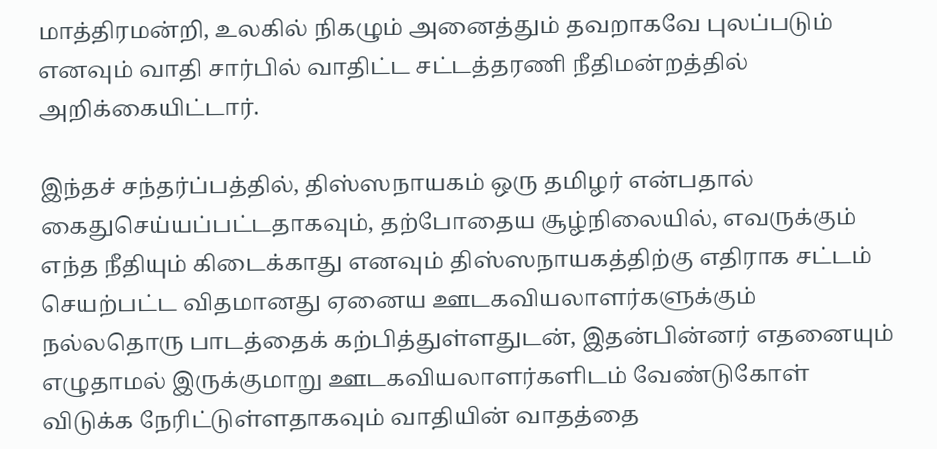மாத்திரமன்றி, உலகில் நிகழும் அனைத்தும் தவறாகவே புலப்படும் எனவும் வாதி சார்பில் வாதிட்ட சட்டத்தரணி நீதிமன்றத்தில் அறிக்கையிட்டார்.

இந்தச் சந்தர்ப்பத்தில், திஸ்ஸநாயகம் ஒரு தமிழர் என்பதால் கைதுசெய்யப்பட்டதாகவும், தற்போதைய சூழ்நிலையில், எவருக்கும் எந்த நீதியும் கிடைக்காது எனவும் திஸ்ஸநாயகத்திற்கு எதிராக சட்டம் செயற்பட்ட விதமானது ஏனைய ஊடகவியலாளர்களுக்கும் நல்லதொரு பாடத்தைக் கற்பித்துள்ளதுடன், இதன்பின்னர் எதனையும் எழுதாமல் இருக்குமாறு ஊடகவியலாளர்களிடம் வேண்டுகோள் விடுக்க நேரிட்டுள்ளதாகவும் வாதியின் வாதத்தை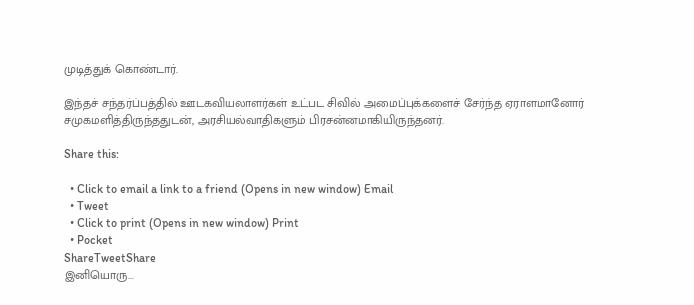முடித்துக் கொண்டார்.

இந்தச் சந்தர்ப்பத்தில் ஊடகவியலாளர்கள் உட்பட சிவில் அமைப்புக்களைச் சேர்ந்த ஏராளமானோர் சமுகமளித்திருந்ததுடன், அரசியல்வாதிகளும் பிரசன்னமாகியிருந்தனர்.

Share this:

  • Click to email a link to a friend (Opens in new window) Email
  • Tweet
  • Click to print (Opens in new window) Print
  • Pocket
ShareTweetShare
இனியொரு...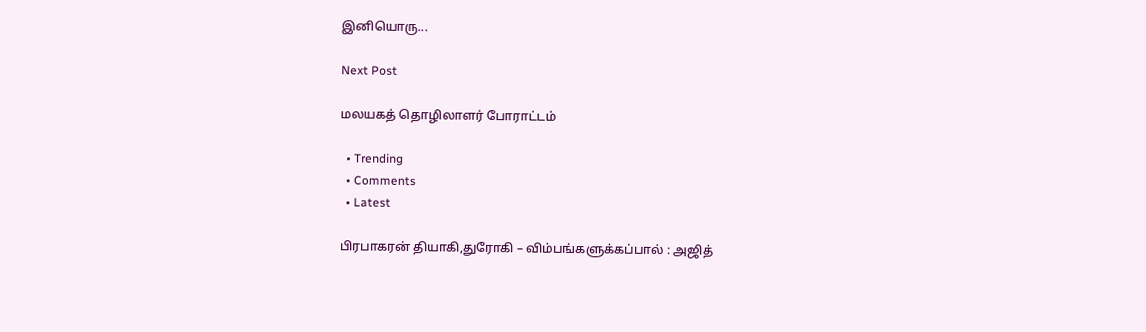இனியொரு...

Next Post

மலயகத் தொழிலாளர் போராட்டம்

  • Trending
  • Comments
  • Latest

பிரபாகரன் தியாகி,துரோகி – விம்பங்களுக்கப்பால் : அஜித்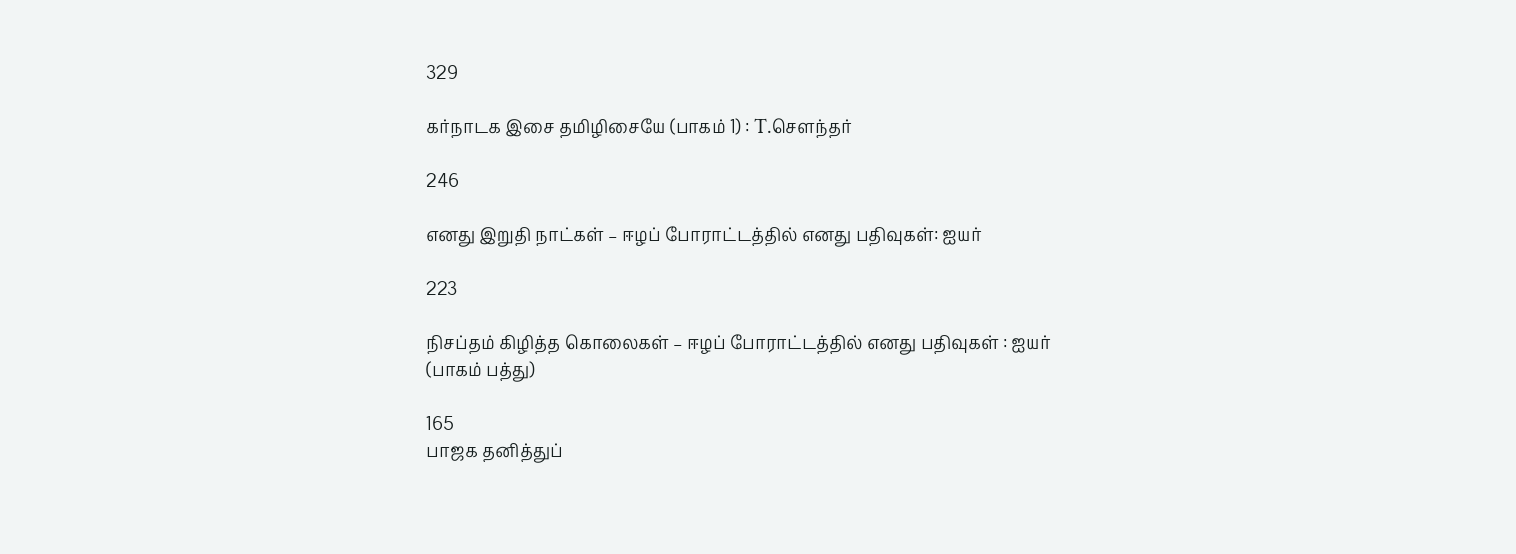329

கர்நாடக இசை தமிழிசையே (பாகம் 1) : T.செளந்தர்

246

எனது இறுதி நாட்கள் – ஈழப் போராட்டத்தில் எனது பதிவுகள்: ஐயர்

223

நிசப்தம் கிழித்த கொலைகள் – ஈழப் போராட்டத்தில் எனது பதிவுகள் : ஐயர் (பாகம் பத்து)

165
பாஜக தனித்துப்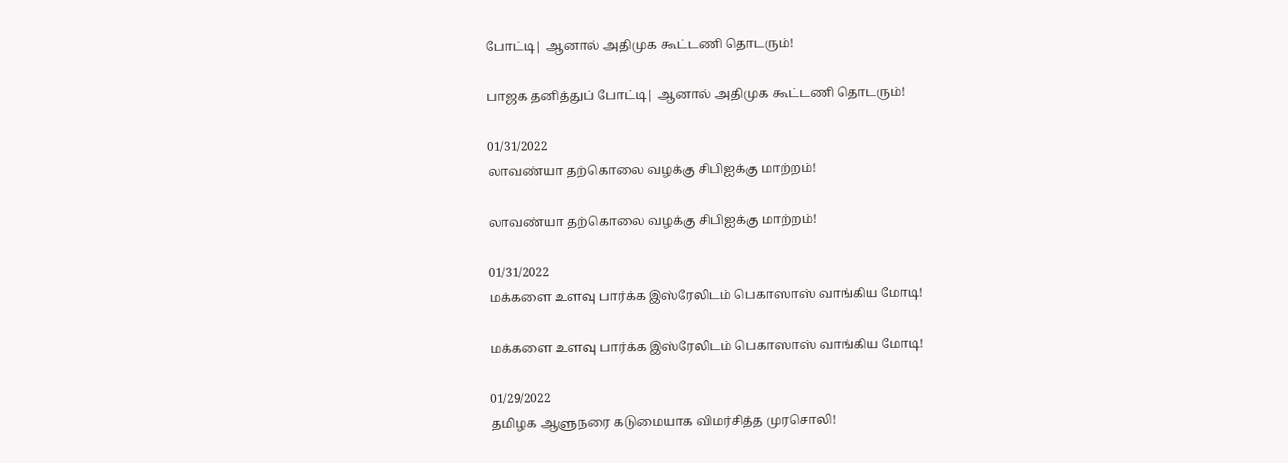போட்டி| ஆனால் அதிமுக கூட்டணி தொடரும்!

பாஜக தனித்துப் போட்டி| ஆனால் அதிமுக கூட்டணி தொடரும்!

01/31/2022
லாவண்யா தற்கொலை வழக்கு சிபிஐக்கு மாற்றம்!

லாவண்யா தற்கொலை வழக்கு சிபிஐக்கு மாற்றம்!

01/31/2022
மக்களை உளவு பார்க்க இஸ்ரேலிடம் பெகாஸாஸ் வாங்கிய மோடி!

மக்களை உளவு பார்க்க இஸ்ரேலிடம் பெகாஸாஸ் வாங்கிய மோடி!

01/29/2022
தமிழக ஆளுநரை கடுமையாக விமர்சித்த முரசொலி!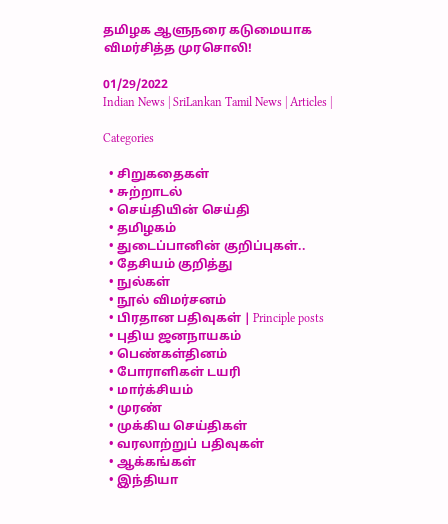தமிழக ஆளுநரை கடுமையாக விமர்சித்த முரசொலி!

01/29/2022
Indian News | SriLankan Tamil News | Articles |

Categories

  • சிறுகதைகள்
  • சுற்றாடல்
  • செய்தியின் செய்தி
  • தமிழகம்
  • துடைப்பானின் குறிப்புகள்..
  • தேசியம் குறித்து
  • நுல்கள்
  • நூல் விமர்சனம்
  • பிரதான பதிவுகள் | Principle posts
  • புதிய ஜனநாயகம்
  • பெண்கள்தினம்
  • போராளிகள் டயரி
  • மார்க்சியம்
  • முரண்
  • முக்கிய செய்திகள்
  • வரலாற்றுப் பதிவுகள்
  • ஆக்கங்கள்
  • இந்தியா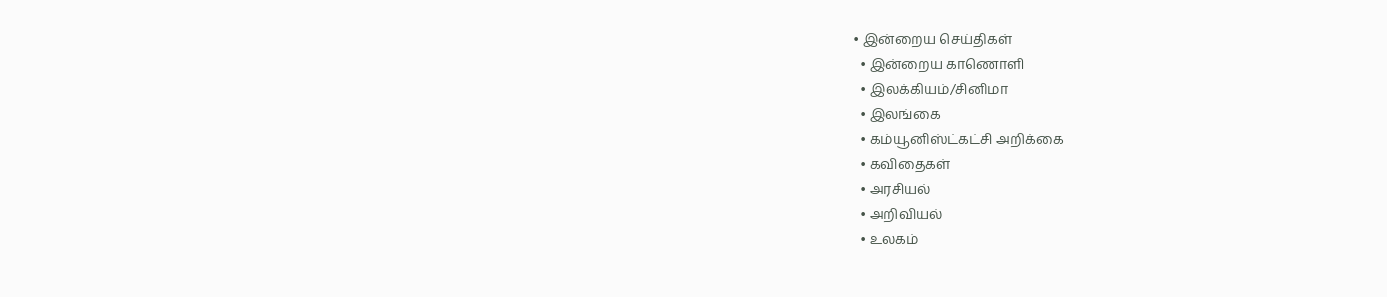• இன்றைய செய்திகள்
  • இன்றைய காணொளி
  • இலக்கியம்/சினிமா
  • இலங்கை
  • கம்யூனிஸ்ட்கட்சி அறிக்கை
  • கவிதைகள்
  • அரசியல்
  • அறிவியல்
  • உலகம்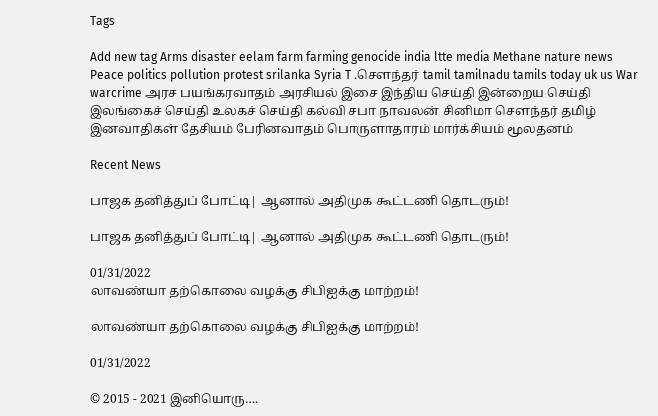Tags

Add new tag Arms disaster eelam farm farming genocide india ltte media Methane nature news Peace politics pollution protest srilanka Syria T .சௌந்தர் tamil tamilnadu tamils today uk us War warcrime அரச பயங்கரவாதம் அரசியல் இசை இந்திய செய்தி இன்றைய செய்தி இலங்கைச் செய்தி உலகச் செய்தி கல்வி சபா நாவலன் சினிமா சௌந்தர் தமிழ் இனவாதிகள் தேசியம் பேரினவாதம் பொருளாதாரம் மார்க்சியம் மூலதனம்

Recent News

பாஜக தனித்துப் போட்டி| ஆனால் அதிமுக கூட்டணி தொடரும்!

பாஜக தனித்துப் போட்டி| ஆனால் அதிமுக கூட்டணி தொடரும்!

01/31/2022
லாவண்யா தற்கொலை வழக்கு சிபிஐக்கு மாற்றம்!

லாவண்யா தற்கொலை வழக்கு சிபிஐக்கு மாற்றம்!

01/31/2022

© 2015 - 2021 இனியொரு….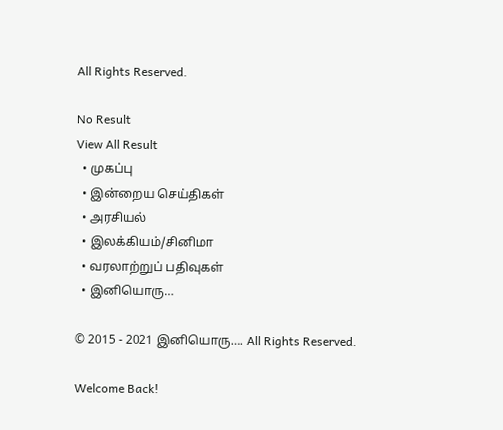All Rights Reserved.

No Result
View All Result
  • முகப்பு
  • இன்றைய செய்திகள்
  • அரசியல்
  • இலக்கியம்/சினிமா
  • வரலாற்றுப் பதிவுகள்
  • இனியொரு…

© 2015 - 2021 இனியொரு…. All Rights Reserved.

Welcome Back!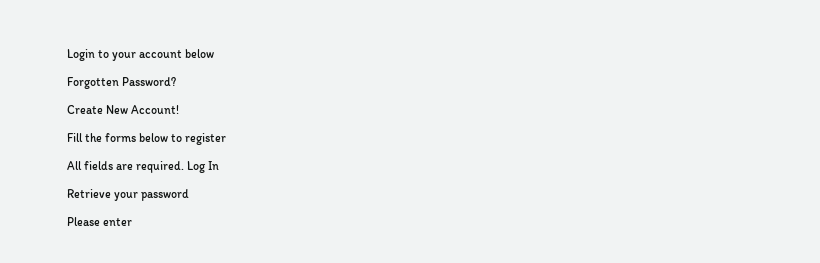Login to your account below

Forgotten Password?

Create New Account!

Fill the forms below to register

All fields are required. Log In

Retrieve your password

Please enter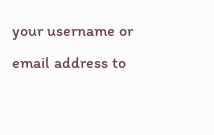your username or email address to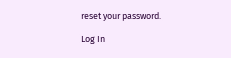reset your password.

Log In